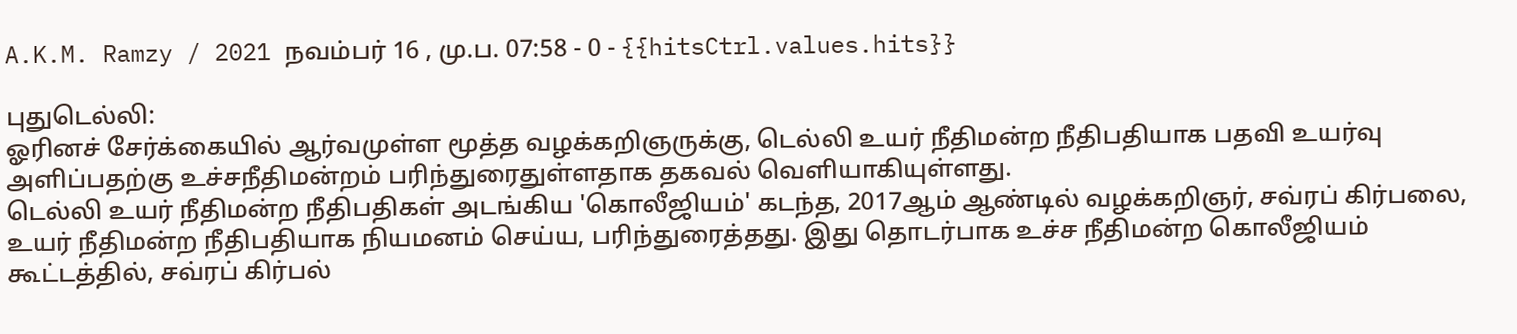A.K.M. Ramzy / 2021 நவம்பர் 16 , மு.ப. 07:58 - 0 - {{hitsCtrl.values.hits}}

புதுடெல்லி:
ஓரினச் சேர்க்கையில் ஆர்வமுள்ள மூத்த வழக்கறிஞருக்கு, டெல்லி உயர் நீதிமன்ற நீதிபதியாக பதவி உயர்வு அளிப்பதற்கு உச்சநீதிமன்றம் பரிந்துரைதுள்ளதாக தகவல் வெளியாகியுள்ளது.
டெல்லி உயர் நீதிமன்ற நீதிபதிகள் அடங்கிய 'கொலீஜியம்' கடந்த, 2017ஆம் ஆண்டில் வழக்கறிஞர், சவ்ரப் கிர்பலை, உயர் நீதிமன்ற நீதிபதியாக நியமனம் செய்ய, பரிந்துரைத்தது. இது தொடர்பாக உச்ச நீதிமன்ற கொலீஜியம் கூட்டத்தில், சவ்ரப் கிர்பல்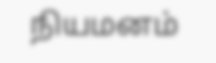நியமனம்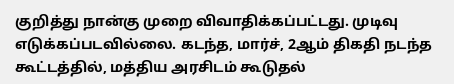குறித்து நான்கு முறை விவாதிக்கப்பட்டது. முடிவு எடுக்கப்படவில்லை. கடந்த, மார்ச், 2ஆம் திகதி நடந்த கூட்டத்தில், மத்திய அரசிடம் கூடுதல்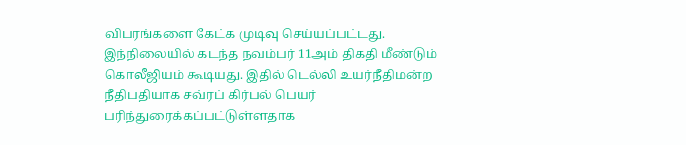விபரங்களை கேட்க முடிவு செய்யப்பட்டது.
இந்நிலையில் கடந்த நவம்பர் 11அம் திகதி மீண்டும் கொலீஜியம் கூடியது. இதில் டெல்லி உயர்நீதிமன்ற நீதிபதியாக சவ்ரப் கிர்பல் பெயர் பரிந்துரைக்கப்பட்டுள்ளதாக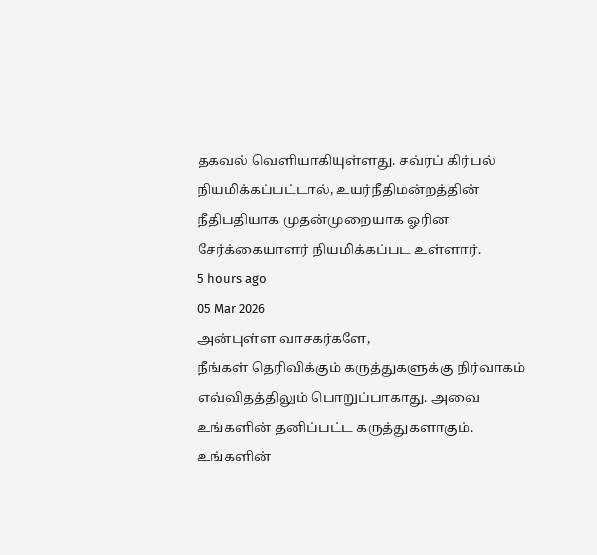தகவல் வெளியாகியுள்ளது. சவ்ரப் கிர்பல் நியமிக்கப்பட்டால், உயர்நீதிமன்றத்தின் நீதிபதியாக முதன்முறையாக ஓரின சேர்க்கையாளர் நியமிக்கப்பட உள்ளார்.
5 hours ago
05 Mar 2026
அன்புள்ள வாசகர்களே,
நீங்கள் தெரிவிக்கும் கருத்துகளுக்கு நிர்வாகம் எவ்விதத்திலும் பொறுப்பாகாது. அவை உங்களின் தனிப்பட்ட கருத்துகளாகும். உங்களின்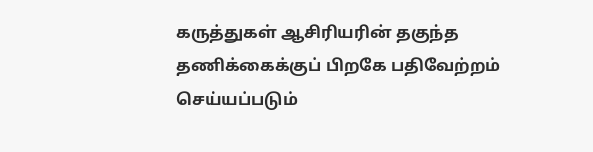கருத்துகள் ஆசிரியரின் தகுந்த தணிக்கைக்குப் பிறகே பதிவேற்றம் செய்யப்படும்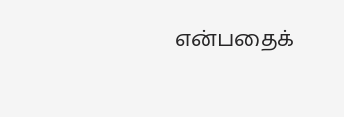என்பதைக்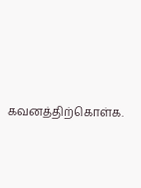கவனத்திற்கொள்க.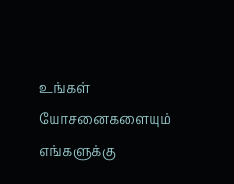உங்கள் யோசனைகளையும் எங்களுக்கு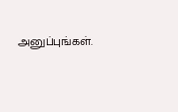அனுப்புங்கள்.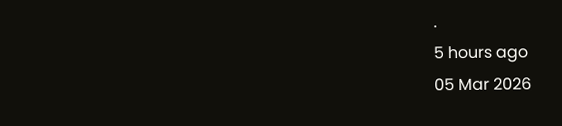.
5 hours ago
05 Mar 2026